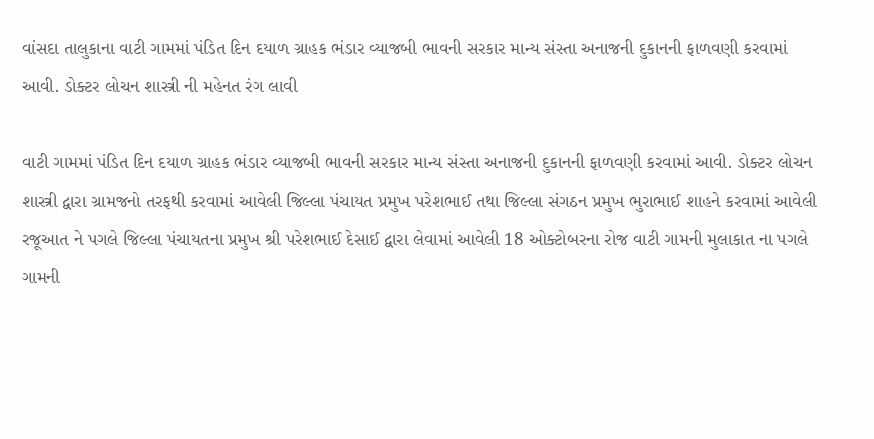વાંસદા તાલુકાના વાટી ગામમાં પંડિત દિન દયાળ ગ્રાહક ભંડાર વ્યાજબી ભાવની સરકાર માન્ય સંસ્તા અનાજની દુકાનની ફાળવણી કરવામાં આવી. ડોક્ટર લોચન શાસ્ત્રી ની મહેનત રંગ લાવી

વાટી ગામમાં પંડિત દિન દયાળ ગ્રાહક ભંડાર વ્યાજબી ભાવની સરકાર માન્ય સંસ્તા અનાજની દુકાનની ફાળવણી કરવામાં આવી. ડોક્ટર લોચન શાસ્ત્રી દ્વારા ગ્રામજનો તરફથી કરવામાં આવેલી જિલ્લા પંચાયત પ્રમુખ પરેશભાઈ તથા જિલ્લા સંગઠન પ્રમુખ ભુરાભાઈ શાહને કરવામાં આવેલી રજૂઆત ને પગલે જિલ્લા પંચાયતના પ્રમુખ શ્રી પરેશભાઈ દેસાઈ દ્વારા લેવામાં આવેલી 18 ઓક્ટોબરના રોજ વાટી ગામની મુલાકાત ના પગલે ગામની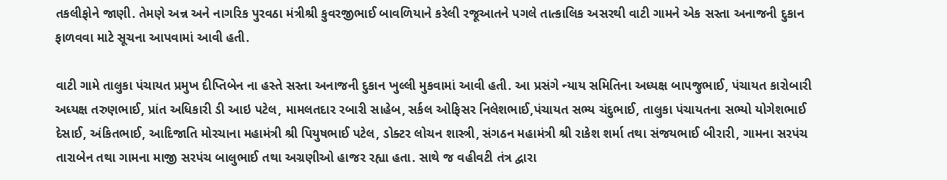તકલીફોને જાણી. તેમણે અન્ન અને નાગરિક પુરવઠા મંત્રીશ્રી કુવરજીભાઈ બાવળિયાને કરેલી રજૂઆતને પગલે તાત્કાલિક અસરથી વાટી ગામને એક સસ્તા અનાજની દુકાન ફાળવવા માટે સૂચના આપવામાં આવી હતી.

વાટી ગામે તાલુકા પંચાયત પ્રમુખ દીપ્તિબેન ના હસ્તે સસ્તા અનાજની દુકાન ખુલ્લી મુકવામાં આવી હતી. આ પ્રસંગે ન્યાય સમિતિના અધ્યક્ષ બાપજુભાઈ, પંચાયત કારોબારી અધ્યક્ષ તરુણભાઈ, પ્રાંત અધિકારી ડી આઇ પટેલ, મામલતદાર રબારી સાહેબ, સર્કલ ઓફિસર નિલેશભાઈ,પંચાયત સભ્ય ચંદુભાઈ, તાલુકા પંચાયતના સભ્યો યોગેશભાઈ દેસાઈ, અંકિતભાઈ, આદિજાતિ મોરચાના મહામંત્રી શ્રી પિયુષભાઈ પટેલ, ડોક્ટર લોચન શાસ્ત્રી, સંગઠન મહામંત્રી શ્રી રાકેશ શર્મા તથા સંજયભાઈ બીરારી, ગામના સરપંચ તારાબેન તથા ગામના માજી સરપંચ બાલુભાઈ તથા અગ્રણીઓ હાજર રહ્યા હતા. સાથે જ વહીવટી તંત્ર દ્વારા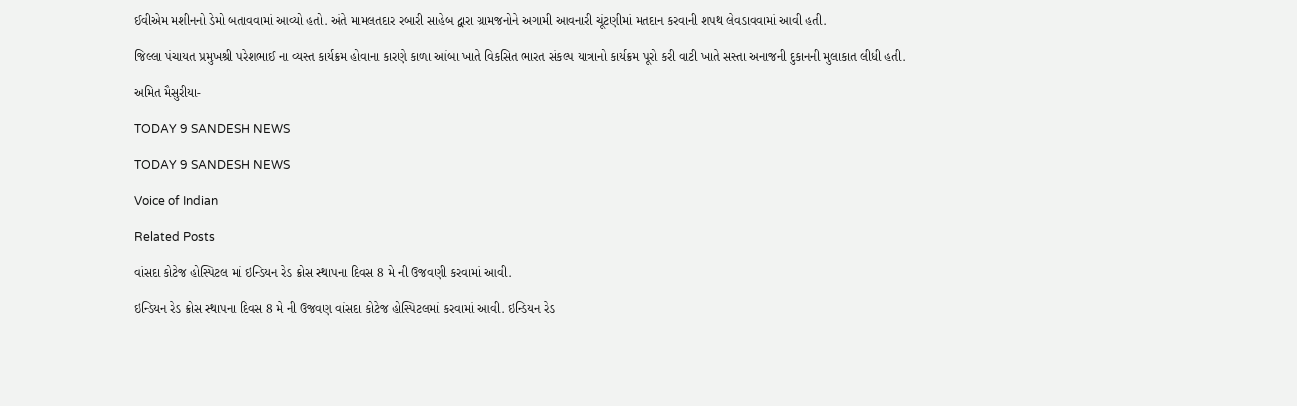ઈવીએમ મશીનનો ડેમો બતાવવામાં આવ્યો હતો. અંતે મામલતદાર રબારી સાહેબ દ્વારા ગ્રામજનોને અગામી આવનારી ચૂંટણીમાં મતદાન કરવાની શપથ લેવડાવવામાં આવી હતી.

જિલ્લા પંચાયત પ્રમુખશ્રી પરેશભાઈ ના વ્યસ્ત કાર્યક્રમ હોવાના કારણે કાળા આંબા ખાતે વિકસિત ભારત સંકલ્પ યાત્રાનો કાર્યક્રમ પૂરો કરી વાટી ખાતે સસ્તા અનાજની દુકાનની મુલાકાત લીધી હતી.

અમિત મૈસુરીયા-

TODAY 9 SANDESH NEWS

TODAY 9 SANDESH NEWS

Voice of Indian

Related Posts

વાંસદા કોટેજ હોસ્પિટલ માં ઇન્ડિયન રેડ ક્રોસ સ્થાપના દિવસ 8 મે ની ઉજવણી કરવામાં આવી.

ઇન્ડિયન રેડ ક્રોસ સ્થાપના દિવસ 8 મે ની ઉજવણ વાંસદા કોટેજ હોસ્પિટલમાં કરવામાં આવી. ઇન્ડિયન રેડ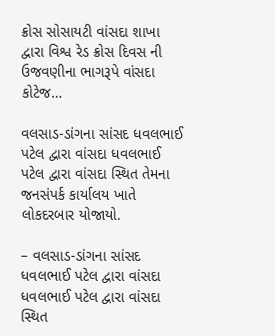ક્રોસ સોસાયટી વાંસદા શાખા દ્વારા વિશ્વ રેડ ક્રોસ દિવસ ની ઉજવણીના ભાગરૂપે વાંસદા કોટેજ…

વલસાડ-ડાંગના સાંસદ ધવલભાઈ પટેલ દ્વારા વાંસદા ધવલભાઈ પટેલ દ્વારા વાંસદા સ્થિત તેમના જનસંપર્ક કાર્યાલય ખાતે લોકદરબાર યોજાયો.

– વલસાડ-ડાંગના સાંસદ ધવલભાઈ પટેલ દ્વારા વાંસદા ધવલભાઈ પટેલ દ્વારા વાંસદા સ્થિત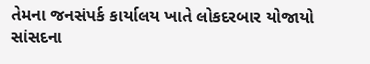તેમના જનસંપર્ક કાર્યાલય ખાતે લોકદરબાર યોજાયો સાંસદના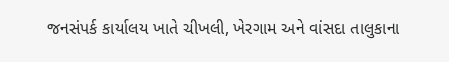જનસંપર્ક કાર્યાલય ખાતે ચીખલી, ખેરગામ અને વાંસદા તાલુકાના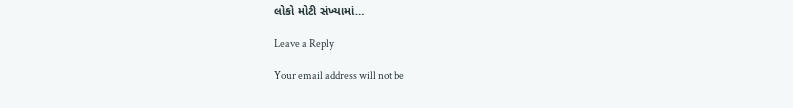લોકો મોટી સંખ્યામાં…

Leave a Reply

Your email address will not be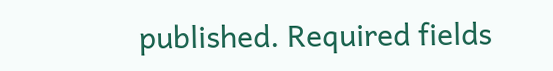published. Required fields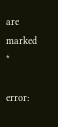are marked *

error: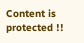Content is protected !!